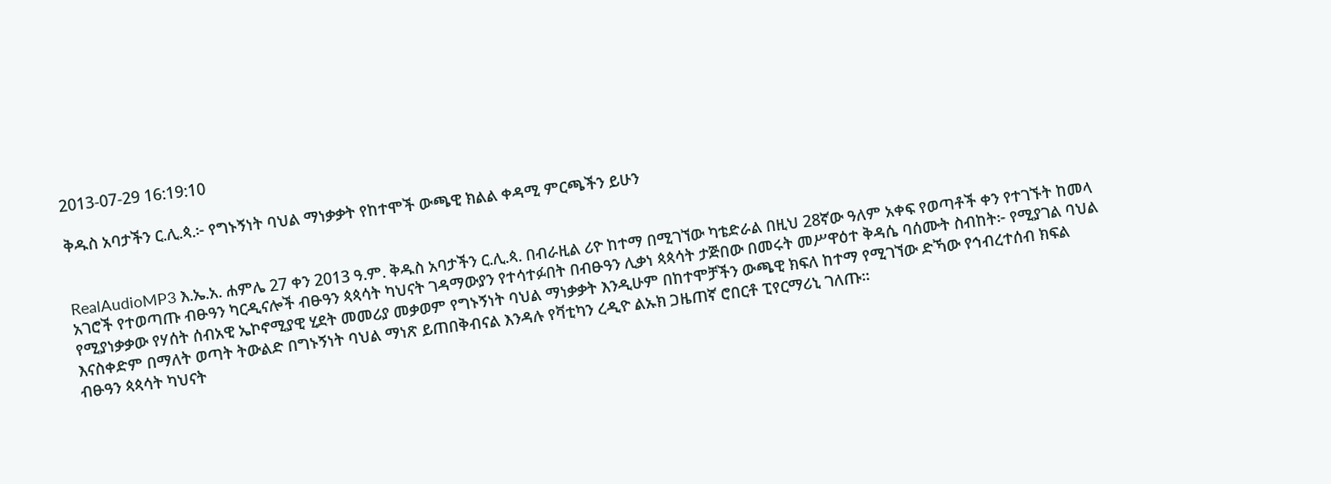2013-07-29 16:19:10

ቅዱስ አባታችን ር.ሊ.ጳ.፦ የግኑኝነት ባህል ማነቃቃት የከተሞች ውጫዊ ክልል ቀዳሚ ምርጫችን ይሁን


RealAudioMP3 እ.ኤ.አ. ሐምሌ 27 ቀን 2013 ዓ.ም. ቅዱስ አባታችን ር.ሊ.ጳ. በብራዚል ሪዮ ከተማ በሚገኘው ካቴድራል በዚህ 28ኛው ዓለም አቀፍ የወጣቶች ቀን የተገኙት ከመላ አገሮች የተወጣጡ ብፁዓን ካርዲናሎች ብፁዓን ጳጳሳት ካህናት ገዳማውያን የተሳተፉበት በብፁዓን ሊቃነ ጳጳሳት ታጅበው በመሩት መሥዋዕተ ቅዳሴ ባሰሙት ስብከት፦ የሚያገል ባህል የሚያነቃቃው የሃሰት ሰብአዊ ኤኮኖሚያዊ ሂደት መመሪያ መቃወም የግኑኝነት ባህል ማነቃቃት እንዲሁም በከተሞቻችን ውጫዊ ክፍለ ከተማ የሚገኘው ድኻው የኅብረተሰብ ክፍል እናስቀድም በማለት ወጣት ትውልድ በግኑኝነት ባህል ማነጽ ይጠበቅብናል እንዳሉ የቫቲካን ረዲዮ ልኡክ ጋዜጠኛ ሮበርቶ ፒየርማሪኒ ገለጡ።
ብፁዓን ጳጳሳት ካህናት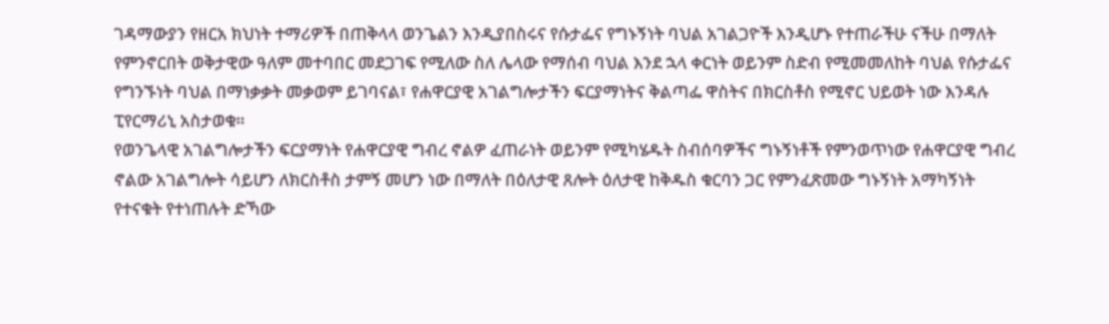ገዳማውያን የዘርአ ክህነት ተማሪዎች በጠቅላላ ወንጌልን እንዲያበስሩና የሱታፌና የግኑኝነት ባህል አገልጋዮች እንዲሆኑ የተጠራችሁ ናችሁ በማለት የምንኖርበት ወቅታዊው ዓለም መተባበር መደጋገፍ የሚለው ስለ ሌላው የማሰብ ባህል እንደ ኋላ ቀርነት ወይንም ስድብ የሚመመለከት ባህል የሱታፌና የግንኙነት ባህል በማነቃቃት መቃወም ይገባናል፣ የሐዋርያዊ አገልግሎታችን ፍርያማነትና ቅልጣፌ ዋስትና በክርስቶስ የሚኖር ህይወት ነው እንዳሉ ፒየርማሪኒ አስታወቁ።
የወንጌላዊ አገልግሎታችን ፍርያማነት የሐዋርያዊ ግብረ ኖልዎ ፈጠራነት ወይንም የሚካሄዱት ስብሰባዎችና ግኑኝነቶች የምንወጥነው የሐዋርያዊ ግብረ ኖልው አገልግሎት ሳይሆን ለክርስቶስ ታምኝ መሆን ነው በማለት በዕለታዊ ጸሎት ዕለታዊ ከቅዱስ ቁርባን ጋር የምንፈጽመው ግኑኝነት አማካኝነት የተናቁት የተነጠሉት ድኻው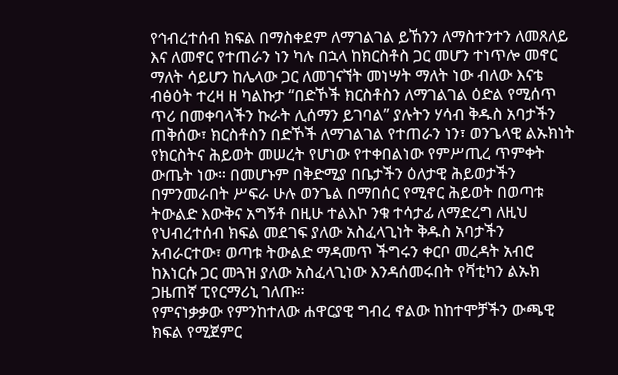የኅብረተሰብ ክፍል በማስቀደም ለማገልገል ይኸንን ለማስተንተን ለመጸለይ እና ለመኖር የተጠራን ነን ካሉ በኋላ ከክርስቶስ ጋር መሆን ተነጥሎ መኖር ማለት ሳይሆን ከሌላው ጋር ለመገናኘት መነሣት ማለት ነው ብለው እናቴ ብፅዕት ተረዛ ዘ ካልኩታ “በድኾች ክርስቶስን ለማገልገል ዕድል የሚሰጥ ጥሪ በመቀባላችን ኩራት ሊሰማን ይገባል” ያሉትን ሃሳብ ቅዱስ አባታችን ጠቅሰው፣ ክርስቶስን በድኾች ለማገልገል የተጠራን ነን፣ ወንጌላዊ ልኡክነት የክርስትና ሕይወት መሠረት የሆነው የተቀበልነው የምሥጢረ ጥምቀት ውጤት ነው። በመሆኑም በቅድሚያ በቤታችን ዕለታዊ ሕይወታችን በምንመራበት ሥፍራ ሁሉ ወንጌል በማበሰር የሚኖር ሕይወት በወጣቱ ትውልድ እውቅና አግኝቶ በዚሁ ተልእኮ ንቁ ተሳታፊ ለማድረግ ለዚህ የህብረተሰብ ክፍል መደገፍ ያለው አስፈላጊነት ቅዱስ አባታችን አብራርተው፣ ወጣቱ ትውልድ ማዳመጥ ችግሩን ቀርቦ መረዳት አብሮ ከእነርሱ ጋር መጓዝ ያለው አስፈላጊነው እንዳሰመሩበት የቫቲካን ልኡክ ጋዜጠኛ ፒየርማሪኒ ገለጡ።
የምናነቃቃው የምንከተለው ሐዋርያዊ ግብረ ኖልው ከከተሞቻችን ውጫዊ ክፍል የሚጀምር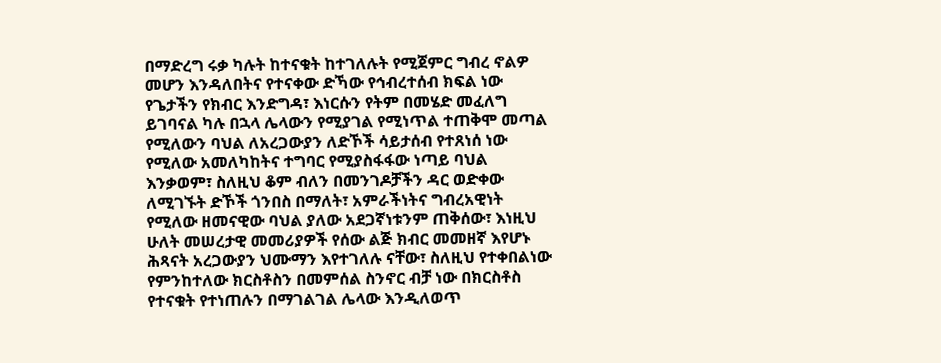በማድረግ ሩቃ ካሉት ከተናቁት ከተገለሉት የሚጀምር ግብረ ኖልዎ መሆን እንዳለበትና የተናቀው ድኻው የኅብረተሰብ ክፍል ነው የጌታችን የክብር እንድግዳ፣ እነርሱን የትም በመሄድ መፈለግ ይገባናል ካሉ በኋላ ሌላውን የሚያገል የሚነጥል ተጠቅሞ መጣል የሚለውን ባህል ለአረጋውያን ለድኾች ሳይታሰብ የተጸነሰ ነው የሚለው አመለካከትና ተግባር የሚያስፋፋው ነጣይ ባህል እንቃወም፣ ስለዚህ ቆም ብለን በመንገዶቻችን ዳር ወድቀው ለሚገኙት ድኾች ጎንበስ በማለት፣ አምራችነትና ግብረአዊነት የሚለው ዘመናዊው ባህል ያለው አደጋኛነቱንም ጠቅሰው፣ እነዚህ ሁለት መሠረታዊ መመሪያዎች የሰው ልጅ ክብር መመዘኛ እየሆኑ ሕጻናት አረጋውያን ህሙማን እየተገለሉ ናቸው፣ ስለዚህ የተቀበልነው የምንከተለው ክርስቶስን በመምሰል ስንኖር ብቻ ነው በክርስቶስ የተናቁት የተነጠሉን በማገልገል ሌላው እንዲለወጥ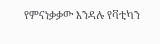የምናነቃቃው እንዳሉ የቫቲካን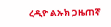ረዲዮ ልኡክ ጋዜጠኛ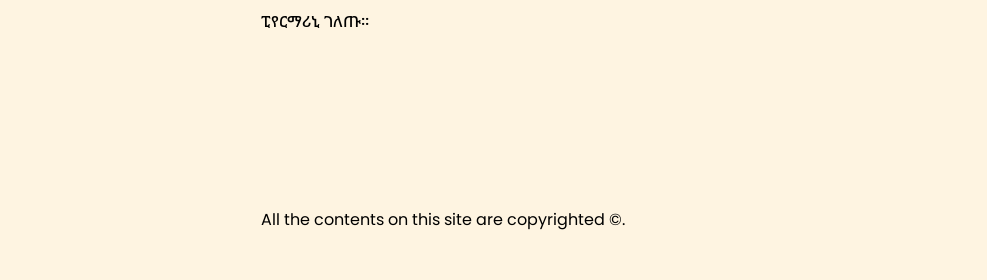ፒየርማሪኒ ገለጡ።







All the contents on this site are copyrighted ©.